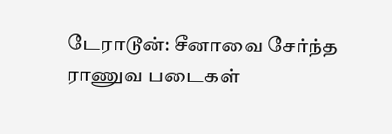டேராடூன்: சீனாவை சேர்ந்த ராணுவ படைகள்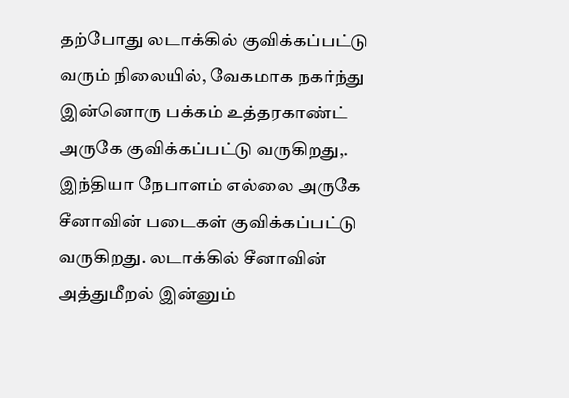தற்போது லடாக்கில் குவிக்கப்பட்டு வரும் நிலையில், வேகமாக நகர்ந்து இன்னொரு பக்கம் உத்தரகாண்ட் அருகே குவிக்கப்பட்டு வருகிறது,. இந்தியா நேபாளம் எல்லை அருகே சீனாவின் படைகள் குவிக்கப்பட்டு வருகிறது. லடாக்கில் சீனாவின் அத்துமீறல் இன்னும்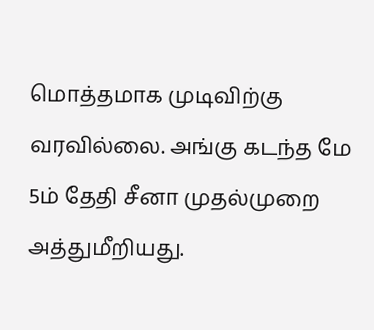மொத்தமாக முடிவிற்கு வரவில்லை. அங்கு கடந்த மே 5ம் தேதி சீனா முதல்முறை அத்துமீறியது.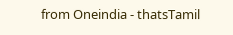from Oneindia - thatsTamil